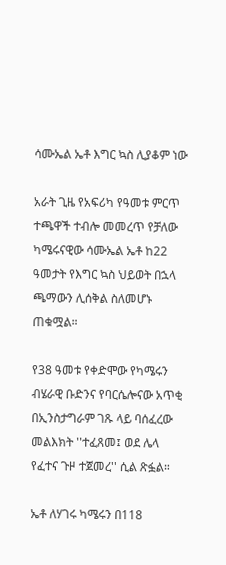ሳሙኤል ኤቶ እግር ኳስ ሊያቆም ነው

አራት ጊዜ የአፍሪካ የዓመቱ ምርጥ ተጫዋች ተብሎ መመረጥ የቻለው ካሜሩናዊው ሳሙኤል ኤቶ ከ22 ዓመታት የእግር ኳስ ህይወት በኋላ ጫማውን ሊሰቅል ስለመሆኑ ጠቁሟል።

የ38 ዓመቱ የቀድሞው የካሜሩን ብሄራዊ ቡድንና የባርሴሎናው አጥቂ በኢንስታግራም ገጹ ላይ ባሰፈረው መልእክት ''ተፈጸመ፤ ወደ ሌላ የፈተና ጉዞ ተጀመረ'' ሲል ጽፏል።

ኤቶ ለሃገሩ ካሜሩን በ118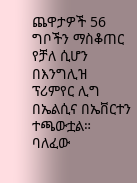ጨዋታዎች 56 ግቦችን ማስቆጠር የቻለ ሲሆን በእንግሊዝ ፕሪምየር ሊግ በኤልሲና በኤቨርተን ተጫውቷል። ባለፈው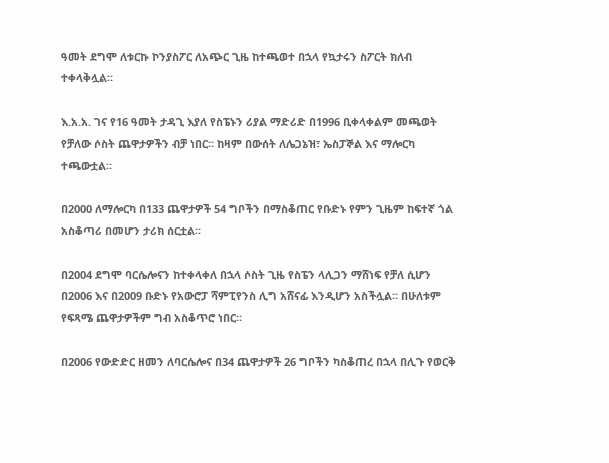ዓመት ደግሞ ለቱርኩ ኮንያስፖር ለአጭር ጊዜ ከተጫወተ በኋላ የኳታሩን ስፖርት ክለብ ተቀላቅሏል።

እ.አ.አ. ገና የ16 ዓመት ታዳጊ እያለ የስፔኑን ሪያል ማድሪድ በ1996 ቢቀላቀልም መጫወት የቻለው ሶስት ጨዋታዎችን ብቻ ነበር። ከዛም በውሰት ለሌጋኔዝ፣ ኤስፓኞል እና ማሎርካ ተጫውቷል።

በ2000 ለማሎርካ በ133 ጨዋታዎች 54 ግቦችን በማስቆጠር የቡድኑ የምን ጊዜም ከፍተኛ ጎል አስቆጣሪ በመሆን ታሪክ ሰርቷል።

በ2004 ደግሞ ባርሴሎናን ከተቀላቀለ በኋላ ሶስት ጊዜ የስፔን ላሊጋን ማሸነፍ የቻለ ሲሆን በ2006 እና በ2009 ቡድኑ የአውሮፓ ሻምፒየንስ ሊግ አሸናፊ እንዲሆን አስችሏል። በሁለቱም የፍጻሜ ጨዋታዎችም ግብ አስቆጥሮ ነበር።

በ2006 የውድድር ዘመን ለባርሴሎና በ34 ጨዋታዎች 26 ግቦችን ካስቆጠረ በኋላ በሊጉ የወርቅ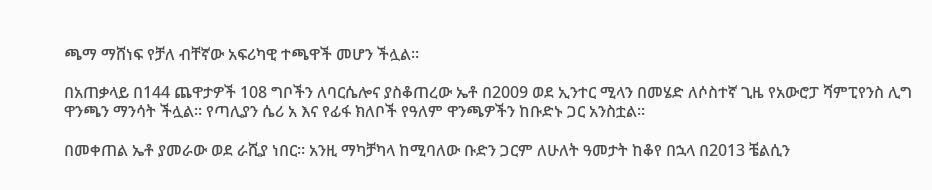ጫማ ማሸነፍ የቻለ ብቸኛው አፍሪካዊ ተጫዋች መሆን ችሏል።

በአጠቃላይ በ144 ጨዋታዎች 108 ግቦችን ለባርሴሎና ያስቆጠረው ኤቶ በ2009 ወደ ኢንተር ሚላን በመሄድ ለሶስተኛ ጊዜ የአውሮፓ ሻምፒየንስ ሊግ ዋንጫን ማንሳት ችሏል። የጣሊያን ሴሪ አ እና የፊፋ ክለቦች የዓለም ዋንጫዎችን ከቡድኑ ጋር አንስቷል።

በመቀጠል ኤቶ ያመራው ወደ ራሺያ ነበር። አንዚ ማካቻካላ ከሚባለው ቡድን ጋርም ለሁለት ዓመታት ከቆየ በኋላ በ2013 ቼልሲን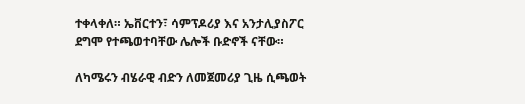ተቀላቀለ። ኤቨርተን፣ ሳምፕዶሪያ እና አንታሊያስፖር ደግሞ የተጫወተባቸው ሌሎች ቡድኖች ናቸው።

ለካሜሩን ብሄራዊ ብድን ለመጀመሪያ ጊዜ ሲጫወት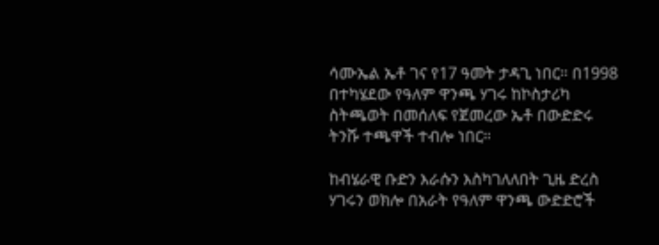ሳሙኤል ኤቶ ገና የ17 ዓመት ታዳጊ ነበር። በ1998 በተካሄደው የዓለም ዋንጫ ሃገሩ ከኮስታሪካ ስትጫወት በመሰለፍ የጀመረው ኤቶ በውድድሩ ትንሹ ተጫዋች ተብሎ ነበር።

ከብሄራዊ ቡድን እራሱን እስካገለለበት ጊዜ ድረስ ሃገሩን ወክሎ በአራት የዓለም ዋንጫ ውድድሮች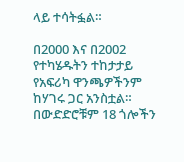ላይ ተሳትፏል።

በ2000 እና በ2002 የተካሄዱትን ተከታታይ የአፍሪካ ዋንጫዎችንም ከሃገሩ ጋር አንስቷል። በውድድሮቹም 18 ጎሎችን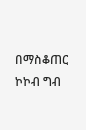በማስቆጠር ኮኮብ ግብ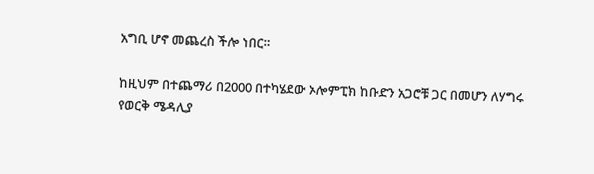አግቢ ሆኖ መጨረስ ችሎ ነበር።

ከዚህም በተጨማሪ በ2000 በተካሄደው ኦሎምፒክ ከቡድን አጋሮቹ ጋር በመሆን ለሃግሩ የወርቅ ሜዳሊያ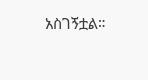አስገኝቷል።